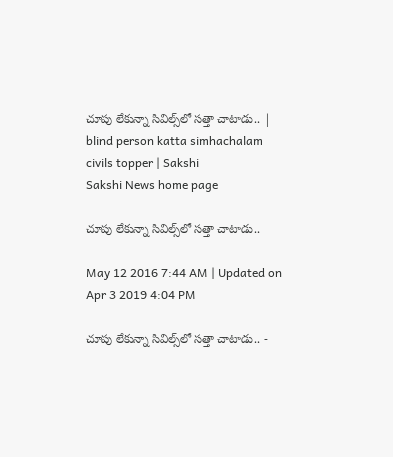చూపు లేకున్నా సివిల్స్‌లో సత్తా చాటాడు.. | blind person katta simhachalam civils topper | Sakshi
Sakshi News home page

చూపు లేకున్నా సివిల్స్‌లో సత్తా చాటాడు..

May 12 2016 7:44 AM | Updated on Apr 3 2019 4:04 PM

చూపు లేకున్నా సివిల్స్‌లో సత్తా చాటాడు.. -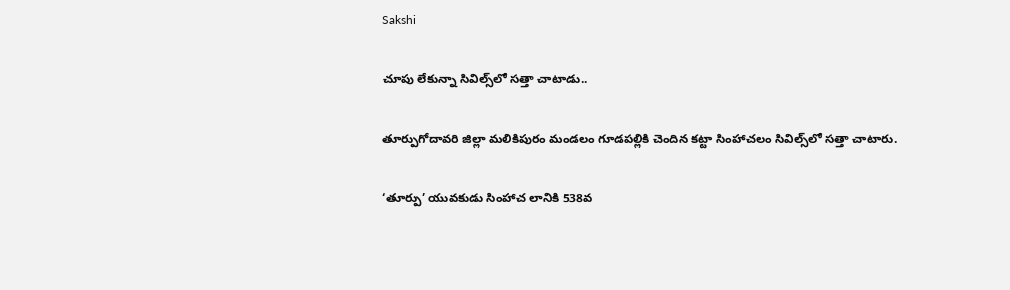Sakshi

చూపు లేకున్నా సివిల్స్‌లో సత్తా చాటాడు..

తూర్పుగోదావరి జిల్లా మలికిపురం మండలం గూడపల్లికి చెందిన కట్టా సింహాచలం సివిల్స్‌లో సత్తా చాటారు.

‘తూర్పు’ యువకుడు సింహాచ లానికి 538వ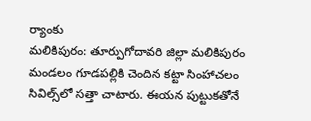ర్యాంకు
మలికిపురం: తూర్పుగోదావరి జిల్లా మలికిపురం మండలం గూడపల్లికి చెందిన కట్టా సింహాచలం సివిల్స్‌లో సత్తా చాటారు. ఈయన పుట్టుకతోనే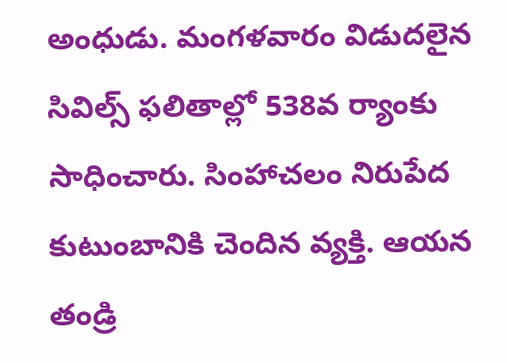అంధుడు. మంగళవారం విడుదలైన సివిల్స్ ఫలితాల్లో 538వ ర్యాంకు సాధించారు. సింహాచలం నిరుపేద కుటుంబానికి చెందిన వ్యక్తి. ఆయన తండ్రి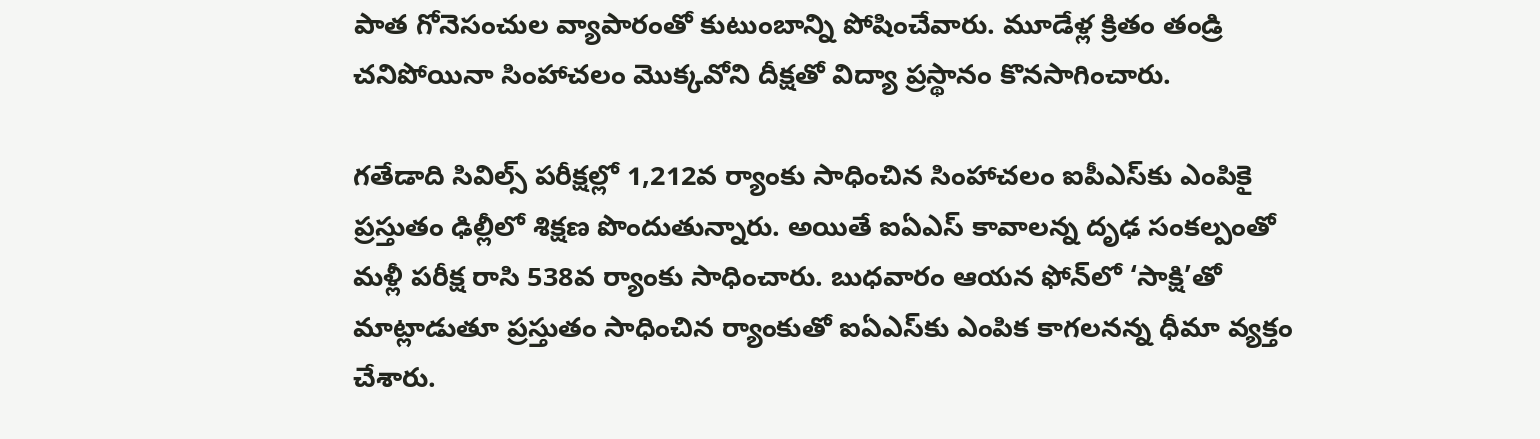పాత గోనెసంచుల వ్యాపారంతో కుటుంబాన్ని పోషించేవారు. మూడేళ్ల క్రితం తండ్రి చనిపోయినా సింహాచలం మొక్కవోని దీక్షతో విద్యా ప్రస్థానం కొనసాగించారు.

గతేడాది సివిల్స్ పరీక్షల్లో 1,212వ ర్యాంకు సాధించిన సింహాచలం ఐపీఎస్‌కు ఎంపికై ప్రస్తుతం ఢిల్లీలో శిక్షణ పొందుతున్నారు. అయితే ఐఏఎస్ కావాలన్న దృఢ సంకల్పంతో మళ్లీ పరీక్ష రాసి 538వ ర్యాంకు సాధించారు. బుధవారం ఆయన ఫోన్‌లో ‘సాక్షి’తో మాట్లాడుతూ ప్రస్తుతం సాధించిన ర్యాంకుతో ఐఏఎస్‌కు ఎంపిక కాగలనన్న ధీమా వ్యక్తం చేశారు.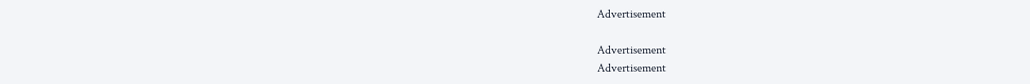Advertisement

Advertisement
Advertisement